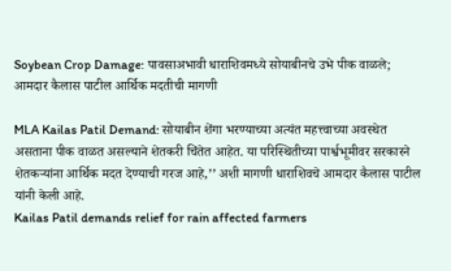Soybean Crop Damage: पावसाअभावी धाराशिवमध्ये सोयाबीनचे उभे पीक वाळले; आमदार कैलास पाटील आर्थिक मदतीची मागणी

MLA Kailas Patil Demand: सोयाबीन शेंगा भरण्याच्या अत्यंत महत्त्वाच्या अवस्थेत असताना पीक वाळत असल्याने शेतकरी चिंतेत आहेत. या परिस्थितीच्या पार्श्वभूमीवर सरकारने शेतकऱ्यांना आर्थिक मदत देण्याची गरज आहे,’’ अशी मागणी धाराशिवचे आमदार कैलास पाटील यांनी केली आहे.
Kailas Patil demands relief for rain affected farmers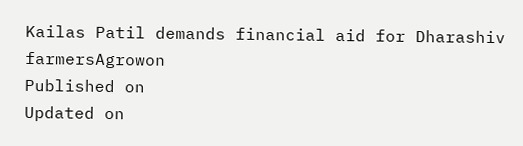Kailas Patil demands financial aid for Dharashiv farmersAgrowon
Published on
Updated on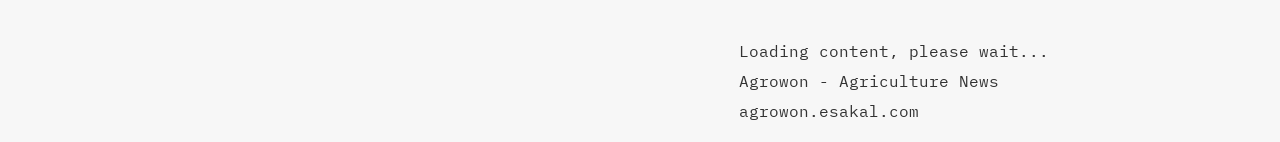Loading content, please wait...
Agrowon - Agriculture News
agrowon.esakal.com